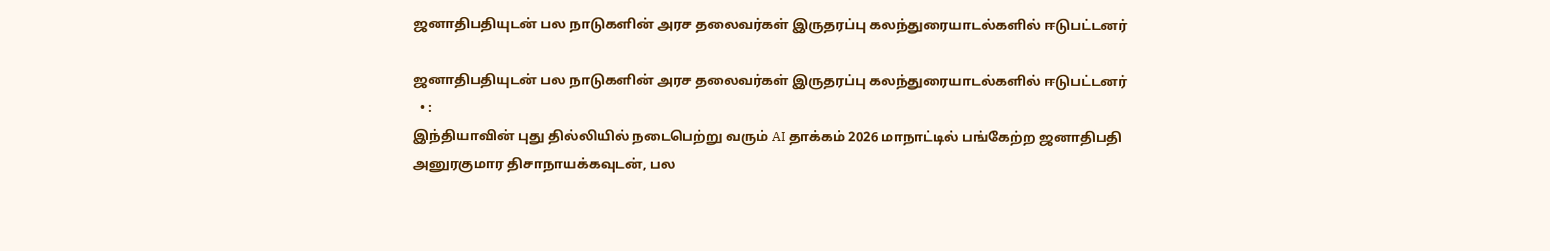ஜனாதிபதியுடன் பல நாடுகளின் அரச தலைவர்கள் இருதரப்பு கலந்துரையாடல்களில் ஈடுபட்டனர்

ஜனாதிபதியுடன் பல நாடுகளின் அரச தலைவர்கள் இருதரப்பு கலந்துரையாடல்களில் ஈடுபட்டனர்
  • :
இந்தியாவின் புது தில்லியில் நடைபெற்று வரும் AI தாக்கம் 2026 மாநாட்டில் பங்கேற்ற ஜனாதிபதி அனுரகுமார திசாநாயக்கவுடன், பல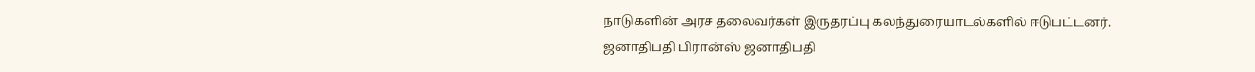நாடுகளின் அரச தலைவர்கள் இருதரப்பு கலந்துரையாடல்களில் ஈடுபட்டனர்.
ஜனாதிபதி பிரான்ஸ் ஜனாதிபதி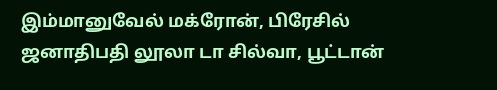இம்மானுவேல் மக்ரோன், பிரேசில் ஜனாதிபதி லூலா டா சில்வா, பூட்டான்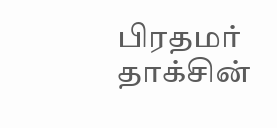பிரதமர் தாக்சின்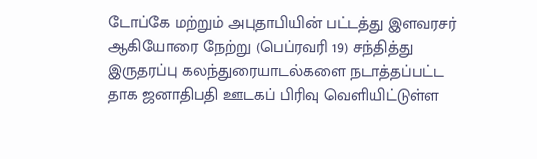டோப்கே மற்றும் அபுதாபியின் பட்டத்து இளவரசர் ஆகியோரை நேற்று (பெப்ரவரி 19) சந்தித்து இருதரப்பு கலந்துரையாடல்களை நடாத்தப்பட்ட தாக ஜனாதிபதி ஊடகப் பிரிவு வெளியிட்டுள்ள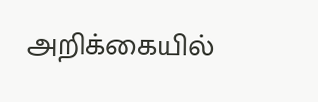அறிக்கையில்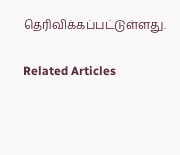தெரிவிக்கப்பட்டுள்ளது.

Related Articles